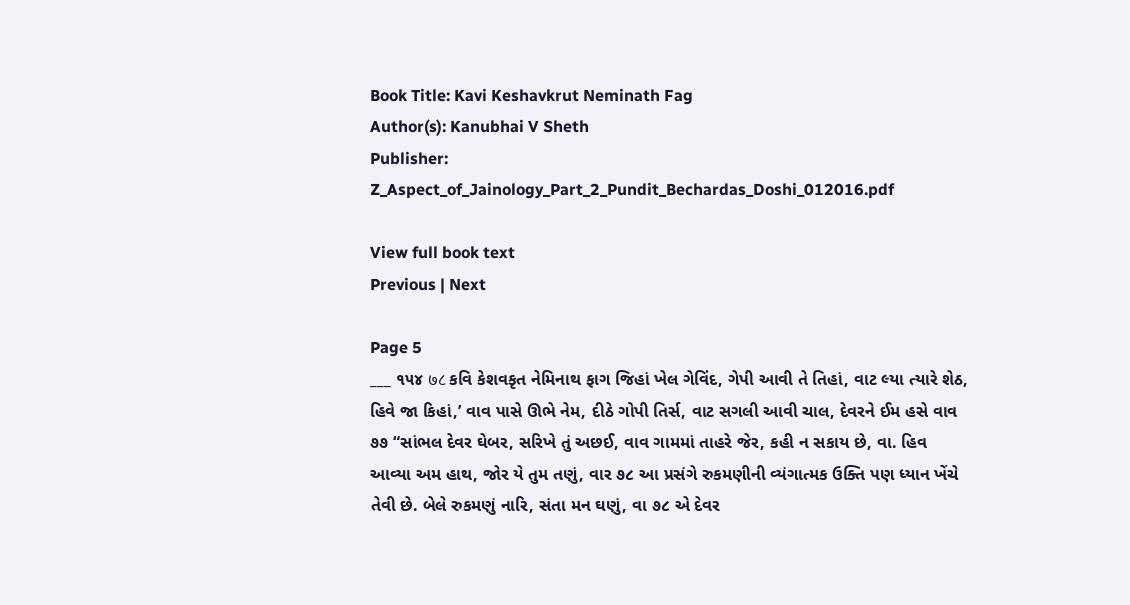Book Title: Kavi Keshavkrut Neminath Fag
Author(s): Kanubhai V Sheth
Publisher: Z_Aspect_of_Jainology_Part_2_Pundit_Bechardas_Doshi_012016.pdf

View full book text
Previous | Next

Page 5
___ ૧૫૪ ७८ કવિ કેશવકૃત નેમિનાથ ફાગ જિહાં ખેલ ગેવિંદ, ગેપી આવી તે તિહાં, વાટ લ્યા ત્યારે શેઠ, હિવે જા કિહાં,’ વાવ પાસે ઊભે નેમ, દીઠે ગોપી તિર્સ, વાટ સગલી આવી ચાલ, દેવરને ઈમ હસે વાવ ૭૭ “સાંભલ દેવર ઘેબર, સરિખે તું અછઈ, વાવ ગામમાં તાહરે જેર, કહી ન સકાય છે, વા. હિવ આવ્યા અમ હાથ, જોર યે તુમ તણું, વાર ૭૮ આ પ્રસંગે રુકમણીની વ્યંગાત્મક ઉક્તિ પણ ધ્યાન ખેંચે તેવી છે. બેલે રુકમણું નારિ, સંતા મન ઘણું, વા ૭૮ એ દેવર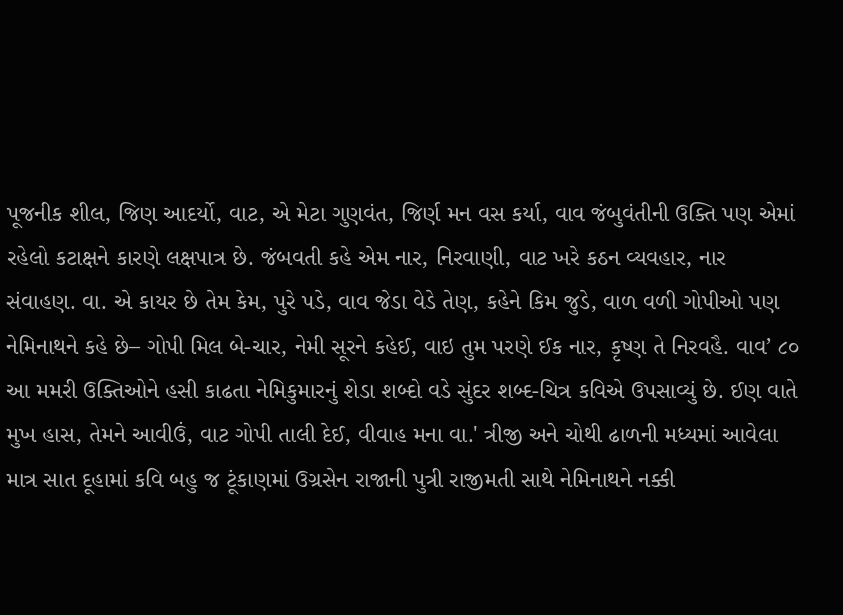પૂજનીક શીલ, જિણ આદર્યો, વાટ, એ મેટા ગુણવંત, જિર્ણ મન વસ કર્યા, વાવ જંબુવંતીની ઉક્તિ પણ એમાં રહેલો કટાક્ષને કારણે લક્ષપાત્ર છે. જંબવતી કહે એમ નાર, નિરવાણી, વાટ ખરે કઠન વ્યવહાર, નાર સંવાહણ. વા. એ કાયર છે તેમ કેમ, પુરે પડે, વાવ જેડા વેડે તેણ, કહેને કિમ જુડે, વાળ વળી ગોપીઓ પણ નેમિનાથને કહે છે– ગોપી મિલ બે-ચાર, નેમી સૂરને કહેઈ, વાઇ તુમ પરણે ઈક નાર, કૃષ્ણ તે નિરવહૈ. વાવ’ ૮૦ આ મમરી ઉક્તિઓને હસી કાઢતા નેમિકુમારનું શેડા શબ્દો વડે સુંદર શબ્દ-ચિત્ર કવિએ ઉપસાવ્યું છે. ઈણ વાતે મુખ હાસ, તેમને આવીઉં, વાટ ગોપી તાલી દેઈ, વીવાહ મના વા.' ત્રીજી અને ચોથી ઢાળની મધ્યમાં આવેલા માત્ર સાત દૂહામાં કવિ બહુ જ ટૂંકાણમાં ઉગ્રસેન રાજાની પુત્રી રાજીમતી સાથે નેમિનાથને નક્કી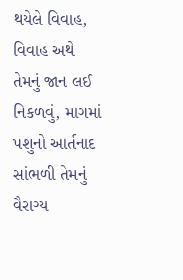થયેલે વિવાહ, વિવાહ અથે તેમનું જાન લઈ નિકળવું, માગમાં પશુનો આર્તનાદ સાંભળી તેમનું વૈરાગ્ય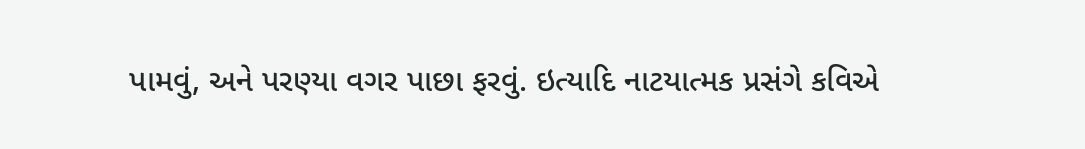પામવું, અને પરણ્યા વગર પાછા ફરવું. ઇત્યાદિ નાટયાત્મક પ્રસંગે કવિએ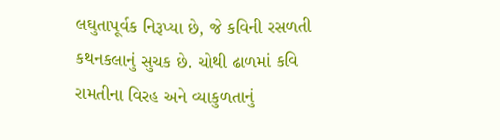લઘુતાપૂર્વક નિરૂપ્યા છે, જે કવિની રસળતી કથનકલાનું સુચક છે. ચોથી ઢાળમાં કવિ રામતીના વિરહ અને વ્યાકુળતાનું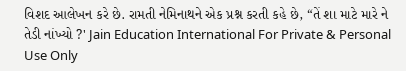વિશદ આલેખન કરે છે. રામતી નેમિનાથને એક પ્રશ્ન કરતી કહે છે, “તેં શા માટે મારે ને તેડી નાંખ્યો ?' Jain Education International For Private & Personal Use Only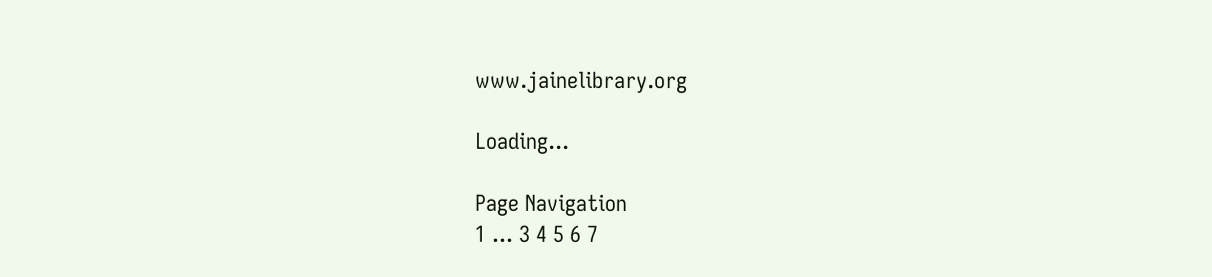www.jainelibrary.org

Loading...

Page Navigation
1 ... 3 4 5 6 7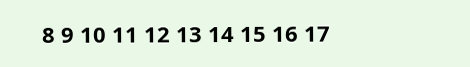8 9 10 11 12 13 14 15 16 17